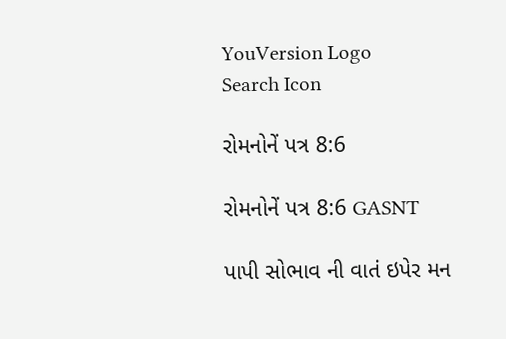YouVersion Logo
Search Icon

રોમનોનેં પત્ર 8:6

રોમનોનેં પત્ર 8:6 GASNT

પાપી સોભાવ ની વાતં ઇપેર મન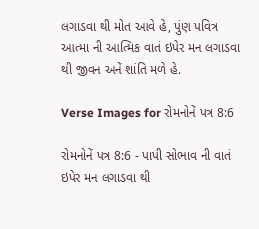લગાડવા થી મોત આવે હે, પુંણ પવિત્ર આત્મા ની આત્મિક વાતં ઇપેર મન લગાડવા થી જીવન અનેં શાંતિ મળે હે.

Verse Images for રોમનોનેં પત્ર 8:6

રોમનોનેં પત્ર 8:6 - પાપી સોભાવ ની વાતં ઇપેર મન લગાડવા થી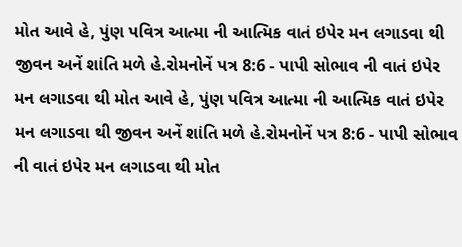મોત આવે હે, પુંણ પવિત્ર આત્મા ની આત્મિક વાતં ઇપેર મન લગાડવા થી જીવન અનેં શાંતિ મળે હે.રોમનોનેં પત્ર 8:6 - પાપી સોભાવ ની વાતં ઇપેર મન લગાડવા થી મોત આવે હે, પુંણ પવિત્ર આત્મા ની આત્મિક વાતં ઇપેર મન લગાડવા થી જીવન અનેં શાંતિ મળે હે.રોમનોનેં પત્ર 8:6 - પાપી સોભાવ ની વાતં ઇપેર મન લગાડવા થી મોત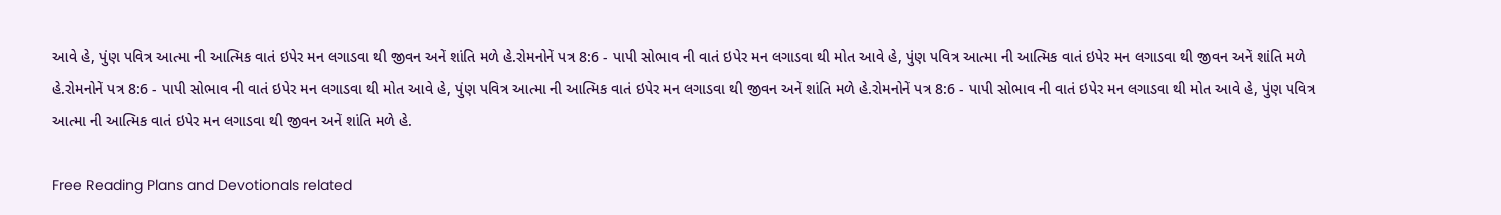આવે હે, પુંણ પવિત્ર આત્મા ની આત્મિક વાતં ઇપેર મન લગાડવા થી જીવન અનેં શાંતિ મળે હે.રોમનોનેં પત્ર 8:6 - પાપી સોભાવ ની વાતં ઇપેર મન લગાડવા થી મોત આવે હે, પુંણ પવિત્ર આત્મા ની આત્મિક વાતં ઇપેર મન લગાડવા થી જીવન અનેં શાંતિ મળે હે.રોમનોનેં પત્ર 8:6 - પાપી સોભાવ ની વાતં ઇપેર મન લગાડવા થી મોત આવે હે, પુંણ પવિત્ર આત્મા ની આત્મિક વાતં ઇપેર મન લગાડવા થી જીવન અનેં શાંતિ મળે હે.રોમનોનેં પત્ર 8:6 - પાપી સોભાવ ની વાતં ઇપેર મન લગાડવા થી મોત આવે હે, પુંણ પવિત્ર આત્મા ની આત્મિક વાતં ઇપેર મન લગાડવા થી જીવન અનેં શાંતિ મળે હે.

Free Reading Plans and Devotionals related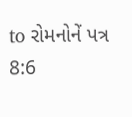to રોમનોનેં પત્ર 8:6